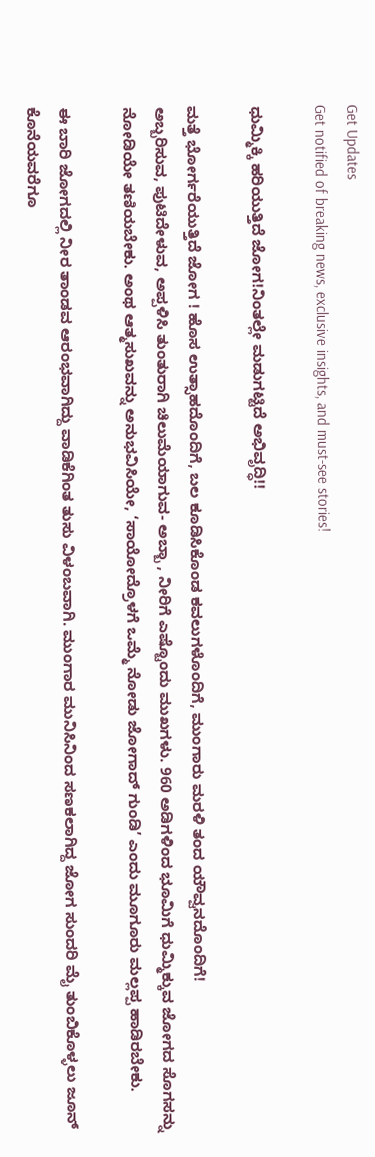Get Updates
Get notified of breaking news, exclusive insights, and must-see stories!

ಧುಮ್ಮಿಕ್ಕಿ ಹರಿಯುತ್ತಿದೆ ಜೋಗ!ನಿಂತಲ್ಲೇ ಮಡುಗಟ್ಟಿದೆ ಅಭಿವೃದ್ಧಿ!!

ಮತ್ತೆ ಭೋರ್ಗರೆಯುತ್ತಿದೆ ಜೋಗ ! ಹೊಸ ಉತ್ಸಾಹದೊಂದಿಗೆ, ಬಲ ಕೂಡಿಸಿಕೊಂಡ ಕವಲುಗಳೊಂದಿಗೆ, ಮುಂಗಾರು ಮರಳಿ ತಂದ ಯೌವ್ವನದೊಂದಿಗೆ!
ಅಬ್ಬರಿಸುವ, ಪುಟಿದೇಳುವ, ಅಪ್ಪಳಿಸಿ ತುಂತುರಾಗಿ ಚಿಲುಮೆಯಾಗುವ- ಅಬ್ಬಾ , ನೀರಿಗೆ ಎಷ್ಟೊಂದು ಮುಖಗಳು. 960 ಅಡಿಗಳಿಂದ ಭೂಮಿಗೆ ಧುಮ್ಮಿಕ್ಕುವ ಜೋಗದ ಸೊಗಸನ್ನು ನೋಡಿಯೇ ತಣಿಯಬೇಕು. ಅಂಥ ಆತ್ಮಸುಖವನ್ನು ಅನುಭವಿಸಿಯೇ, ‘ಸಾಯೋದ್ರೊಳಗೆ ಒಮ್ಮೆ ನೋಡು ಜೋಗಾದ್‌ ಗುಂಡಿ’ ಎಂದು ಮೂಗೂರು ಮಲ್ಲಪ್ಪ ಹಾಡಿರಬೇಕು.

ಈ ಬಾರಿ ಜೋಗದಲ್ಲಿ ನೀರ ತಾಂಡವ ಆರಂಭವಾಗಿದ್ದು ವಾಡಿಕೆಗಿಂತ ತುಸು ವಿಳಂಬವಾಗಿ. ಮುಂಗಾರ ಮುನಿಸಿನಿಂದ ಸಣಕಲಾಗಿದ್ದ ಜೋಗ ಸುಂದರಿ ಮೈ ತುಂಬಿಕೊಳ್ಳಲು ಜೂನ್‌ ಕೊನೆಯವರೆಗೂ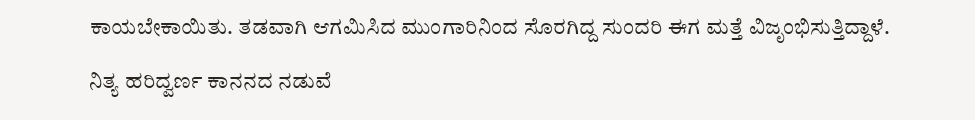ಕಾಯಬೇಕಾಯಿತು. ತಡವಾಗಿ ಆಗಮಿಸಿದ ಮುಂಗಾರಿನಿಂದ ಸೊರಗಿದ್ದ ಸುಂದರಿ ಈಗ ಮತ್ತೆ ವಿಜೃಂಭಿಸುತ್ತಿದ್ದಾಳೆ.

ನಿತ್ಯ ಹರಿದ್ವರ್ಣ ಕಾನನದ ನಡುವೆ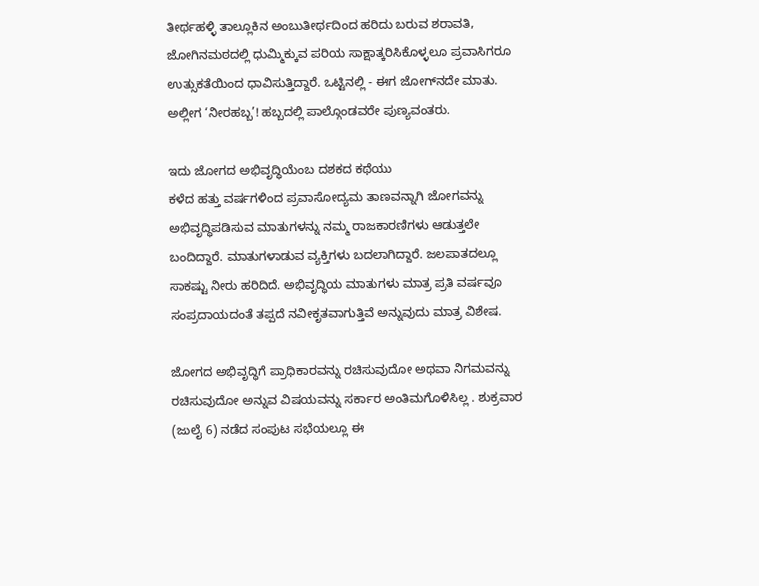ತೀರ್ಥಹಳ್ಳಿ ತಾಲ್ಲೂಕಿನ ಅಂಬುತೀರ್ಥದಿಂದ ಹರಿದು ಬರುವ ಶರಾವತಿ, ಜೋಗಿನಮಠದಲ್ಲಿ ಧುಮ್ಮಿಕ್ಕುವ ಪರಿಯ ಸಾಕ್ಷಾತ್ಕರಿಸಿಕೊಳ್ಳಲೂ ಪ್ರವಾಸಿಗರೂ ಉತ್ಸುಕತೆಯಿಂದ ಧಾವಿಸುತ್ತಿದ್ದಾರೆ. ಒಟ್ಟಿನಲ್ಲಿ - ಈಗ ಜೋಗ್‌ನದೇ ಮಾತು. ಅಲ್ಲೀಗ ‘ನೀರಹಬ್ಬ’! ಹಬ್ಬದಲ್ಲಿ ಪಾಲ್ಗೊಂಡವರೇ ಪುಣ್ಯವಂತರು.

ಇದು ಜೋಗದ ಅಭಿವೃದ್ಧಿಯೆಂಬ ದಶಕದ ಕಥೆಯು
ಕಳೆದ ಹತ್ತು ವರ್ಷಗಳಿಂದ ಪ್ರವಾಸೋದ್ಯಮ ತಾಣವನ್ನಾಗಿ ಜೋಗವನ್ನು ಅಭಿವೃದ್ಧಿಪಡಿಸುವ ಮಾತುಗಳನ್ನು ನಮ್ಮ ರಾಜಕಾರಣಿಗಳು ಆಡುತ್ತಲೇ ಬಂದಿದ್ದಾರೆ. ಮಾತುಗಳಾಡುವ ವ್ಯಕ್ತಿಗಳು ಬದಲಾಗಿದ್ದಾರೆ. ಜಲಪಾತದಲ್ಲೂ ಸಾಕಷ್ಟು ನೀರು ಹರಿದಿದೆ. ಅಭಿವೃದ್ಧಿಯ ಮಾತುಗಳು ಮಾತ್ರ ಪ್ರತಿ ವರ್ಷವೂ ಸಂಪ್ರದಾಯದಂತೆ ತಪ್ಪದೆ ನವೀಕೃತವಾಗುತ್ತಿವೆ ಅನ್ನುವುದು ಮಾತ್ರ ವಿಶೇಷ.

ಜೋಗದ ಅಭಿವೃದ್ಧಿಗೆ ಪ್ರಾಧಿಕಾರವನ್ನು ರಚಿಸುವುದೋ ಅಥವಾ ನಿಗಮವನ್ನು ರಚಿಸುವುದೋ ಅನ್ನುವ ವಿಷಯವನ್ನು ಸರ್ಕಾರ ಅಂತಿಮಗೊಳಿಸಿಲ್ಲ . ಶುಕ್ರವಾರ (ಜುಲೈ 6) ನಡೆದ ಸಂಪುಟ ಸಭೆಯಲ್ಲೂ ಈ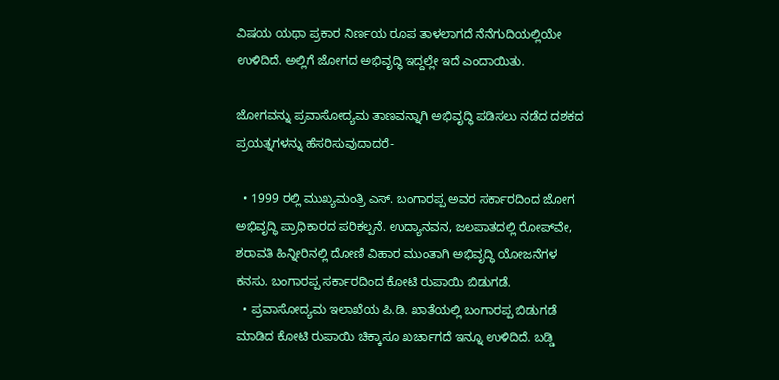ವಿಷಯ ಯಥಾ ಪ್ರಕಾರ ನಿರ್ಣಯ ರೂಪ ತಾಳಲಾಗದೆ ನೆನೆಗುದಿಯಲ್ಲಿಯೇ ಉಳಿದಿದೆ. ಅಲ್ಲಿಗೆ ಜೋಗದ ಅಭಿವೃದ್ಧಿ ಇದ್ದಲ್ಲೇ ಇದೆ ಎಂದಾಯಿತು.

ಜೋಗವನ್ನು ಪ್ರವಾಸೋದ್ಯಮ ತಾಣವನ್ನಾಗಿ ಅಭಿವೃದ್ಧಿ ಪಡಿಸಲು ನಡೆದ ದಶಕದ ಪ್ರಯತ್ನಗಳನ್ನು ಹೆಸರಿಸುವುದಾದರೆ-

  • 1999 ರಲ್ಲಿ ಮುಖ್ಯಮಂತ್ರಿ ಎಸ್‌. ಬಂಗಾರಪ್ಪ ಅವರ ಸರ್ಕಾರದಿಂದ ಜೋಗ ಅಭಿವೃದ್ಧಿ ಪ್ರಾಧಿಕಾರದ ಪರಿಕಲ್ಪನೆ. ಉದ್ಯಾನವನ, ಜಲಪಾತದಲ್ಲಿ ರೋಪ್‌ವೇ, ಶರಾವತಿ ಹಿನ್ನೀರಿನಲ್ಲಿ ದೋಣಿ ವಿಹಾರ ಮುಂತಾಗಿ ಅಭಿವೃದ್ಧಿ ಯೋಜನೆಗಳ ಕನಸು. ಬಂಗಾರಪ್ಪ ಸರ್ಕಾರದಿಂದ ಕೋಟಿ ರುಪಾಯಿ ಬಿಡುಗಡೆ.
  • ಪ್ರವಾಸೋದ್ಯಮ ಇಲಾಖೆಯ ಪಿ.ಡಿ. ಖಾತೆಯಲ್ಲಿ ಬಂಗಾರಪ್ಪ ಬಿಡುಗಡೆ ಮಾಡಿದ ಕೋಟಿ ರುಪಾಯಿ ಚಿಕ್ಕಾಸೂ ಖರ್ಚಾಗದೆ ಇನ್ನೂ ಉಳಿದಿದೆ. ಬಡ್ಡಿ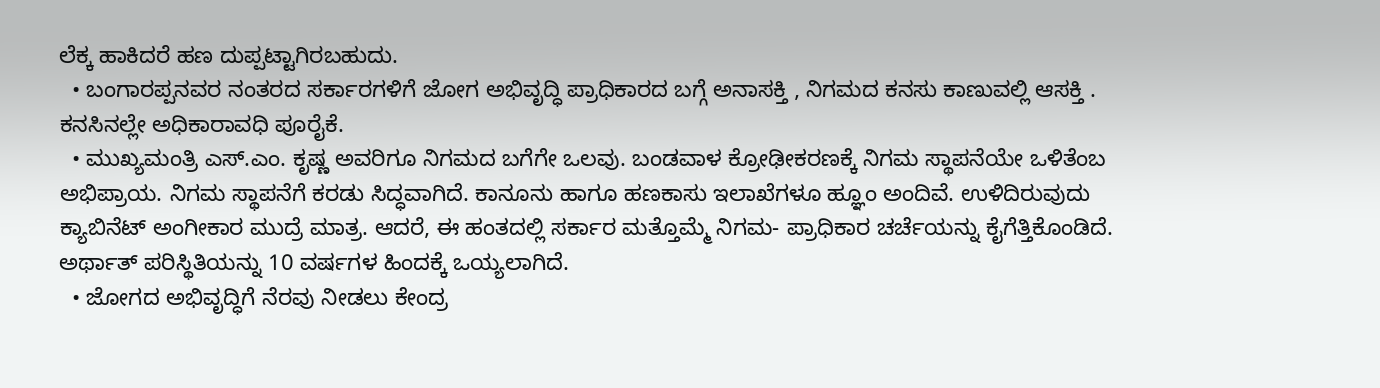ಲೆಕ್ಕ ಹಾಕಿದರೆ ಹಣ ದುಪ್ಪಟ್ಟಾಗಿರಬಹುದು.
  • ಬಂಗಾರಪ್ಪನವರ ನಂತರದ ಸರ್ಕಾರಗಳಿಗೆ ಜೋಗ ಅಭಿವೃದ್ಧಿ ಪ್ರಾಧಿಕಾರದ ಬಗ್ಗೆ ಅನಾಸಕ್ತಿ , ನಿಗಮದ ಕನಸು ಕಾಣುವಲ್ಲಿ ಆಸಕ್ತಿ . ಕನಸಿನಲ್ಲೇ ಅಧಿಕಾರಾವಧಿ ಪೂರೈಕೆ.
  • ಮುಖ್ಯಮಂತ್ರಿ ಎಸ್‌.ಎಂ. ಕೃಷ್ಣ ಅವರಿಗೂ ನಿಗಮದ ಬಗೆಗೇ ಒಲವು. ಬಂಡವಾಳ ಕ್ರೋಢೀಕರಣಕ್ಕೆ ನಿಗಮ ಸ್ಥಾಪನೆಯೇ ಒಳಿತೆಂಬ ಅಭಿಪ್ರಾಯ. ನಿಗಮ ಸ್ಥಾಪನೆಗೆ ಕರಡು ಸಿದ್ಧವಾಗಿದೆ. ಕಾನೂನು ಹಾಗೂ ಹಣಕಾಸು ಇಲಾಖೆಗಳೂ ಹ್ಞೂಂ ಅಂದಿವೆ. ಉಳಿದಿರುವುದು ಕ್ಯಾಬಿನೆಟ್‌ ಅಂಗೀಕಾರ ಮುದ್ರೆ ಮಾತ್ರ. ಆದರೆ, ಈ ಹಂತದಲ್ಲಿ ಸರ್ಕಾರ ಮತ್ತೊಮ್ಮೆ ನಿಗಮ- ಪ್ರಾಧಿಕಾರ ಚರ್ಚೆಯನ್ನು ಕೈಗೆತ್ತಿಕೊಂಡಿದೆ. ಅರ್ಥಾತ್‌ ಪರಿಸ್ಥಿತಿಯನ್ನು 10 ವರ್ಷಗಳ ಹಿಂದಕ್ಕೆ ಒಯ್ಯಲಾಗಿದೆ.
  • ಜೋಗದ ಅಭಿವೃದ್ಧಿಗೆ ನೆರವು ನೀಡಲು ಕೇಂದ್ರ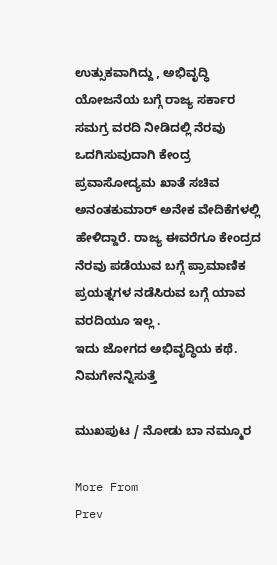ಉತ್ಸುಕವಾಗಿದ್ದು , ಅಭಿವೃದ್ಧಿ ಯೋಜನೆಯ ಬಗ್ಗೆ ರಾಜ್ಯ ಸರ್ಕಾರ ಸಮಗ್ರ ವರದಿ ನೀಡಿದಲ್ಲಿ ನೆರವು ಒದಗಿಸುವುದಾಗಿ ಕೇಂದ್ರ ಪ್ರವಾಸೋದ್ಯಮ ಖಾತೆ ಸಚಿವ ಅನಂತಕುಮಾರ್‌ ಅನೇಕ ವೇದಿಕೆಗಳಲ್ಲಿ ಹೇಳಿದ್ದಾರೆ. ರಾಜ್ಯ ಈವರೆಗೂ ಕೇಂದ್ರದ ನೆರವು ಪಡೆಯುವ ಬಗ್ಗೆ ಪ್ರಾಮಾಣಿಕ ಪ್ರಯತ್ನಗಳ ನಡೆಸಿರುವ ಬಗ್ಗೆ ಯಾವ ವರದಿಯೂ ಇಲ್ಲ .
ಇದು ಜೋಗದ ಅಭಿವೃದ್ಧಿಯ ಕಥೆ.
ನಿಮಗೇನನ್ನಿಸುತ್ತೆ

ಮುಖಪುಟ / ನೋಡು ಬಾ ನಮ್ಮೂರ

More From
Prev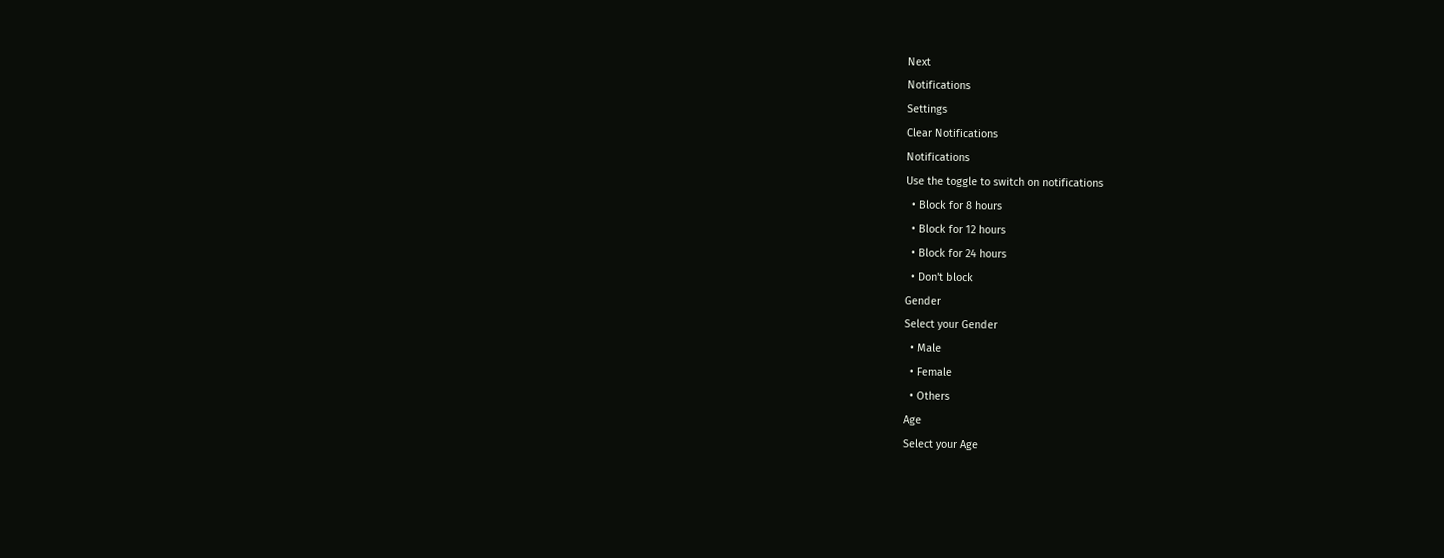Next
Notifications
Settings
Clear Notifications
Notifications
Use the toggle to switch on notifications
  • Block for 8 hours
  • Block for 12 hours
  • Block for 24 hours
  • Don't block
Gender
Select your Gender
  • Male
  • Female
  • Others
Age
Select your Age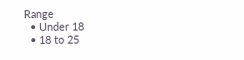Range
  • Under 18
  • 18 to 25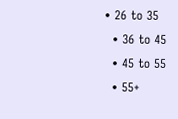• 26 to 35
  • 36 to 45
  • 45 to 55
  • 55+